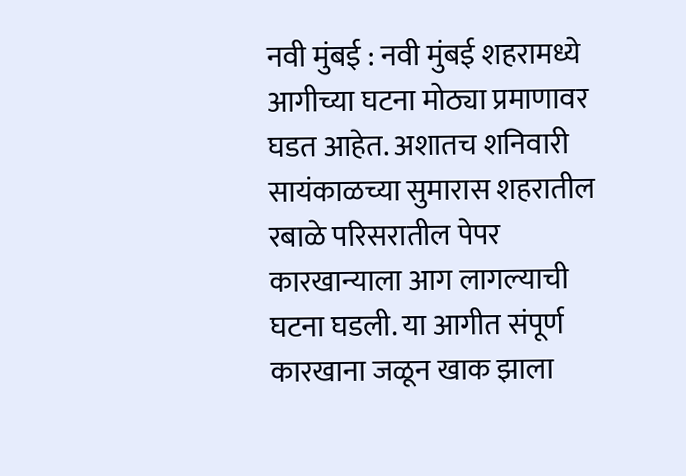नवी मुंबई : नवी मुंबई शहरामध्ये आगीच्या घटना मोठ्या प्रमाणावर घडत आहेत. अशातच शनिवारी सायंकाळच्या सुमारास शहरातील रबाळे परिसरातील पेपर कारखान्याला आग लागल्याची घटना घडली. या आगीत संपूर्ण कारखाना जळून खाक झाला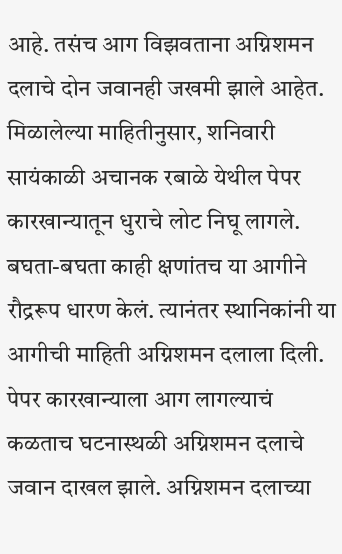आहे. तसंच आग विझवताना अग्निशमन दलाचे दोन जवानही जखमी झाले आहेत.
मिळालेल्या माहितीनुसार, शनिवारी सायंकाळी अचानक रबाळे येथील पेपर कारखान्यातून धुराचे लोट निघू लागले. बघता-बघता काही क्षणांतच या आगीने रौद्ररूप धारण केलं. त्यानंतर स्थानिकांनी या आगीची माहिती अग्निशमन दलाला दिली. पेपर कारखान्याला आग लागल्याचं कळताच घटनास्थळी अग्निशमन दलाचे जवान दाखल झाले. अग्निशमन दलाच्या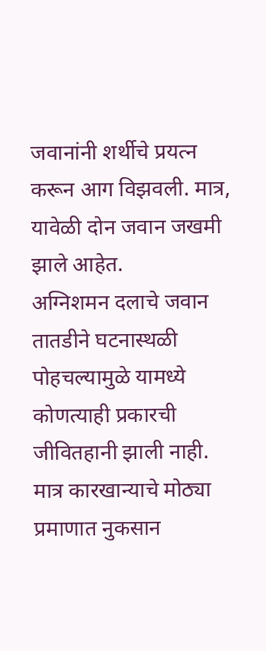जवानांनी शर्थीचे प्रयत्न करून आग विझवली. मात्र, यावेळी दोन जवान जखमी झाले आहेत.
अग्निशमन दलाचे जवान तातडीने घटनास्थळी पोहचल्यामुळे यामध्ये कोणत्याही प्रकारची जीवितहानी झाली नाही. मात्र कारखान्याचे मोठ्या प्रमाणात नुकसान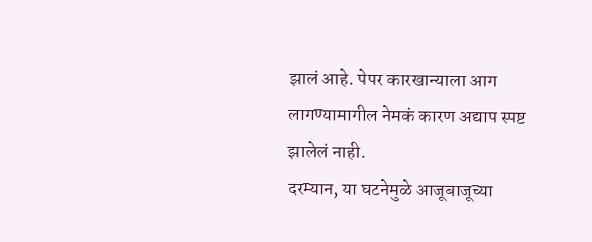झालं आहे. पेपर कारखान्याला आग लागण्यामागील नेमकं कारण अद्याप स्पष्ट झालेलं नाही.
दरम्यान, या घटनेमुळे आजूबाजूच्या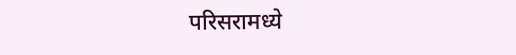परिसरामध्ये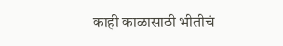काही काळासाठी भीतीचं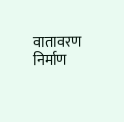वातावरण निर्माण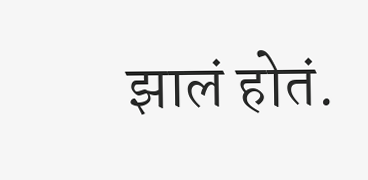झालं होतं.